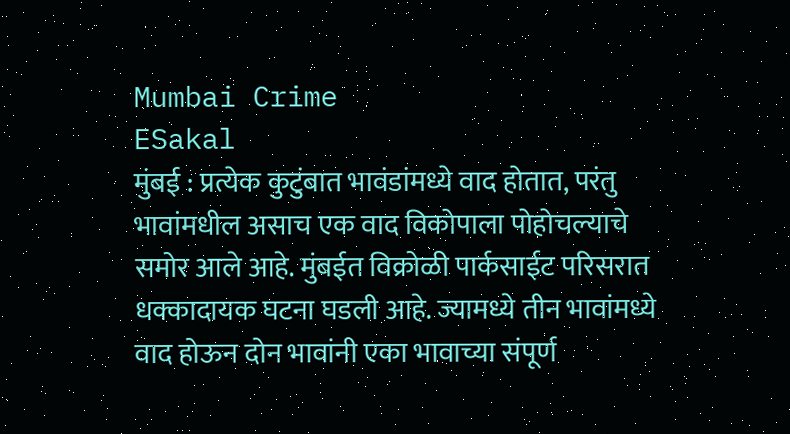Mumbai Crime
ESakal
मुंबई : प्रत्येक कुटुंबात भावंडांमध्ये वाद होतात, परंतु भावांमधील असाच एक वाद विकोपाला पोहोचल्याचे समोर आले आहे. मुंबईत विक्रोळी पार्कसाईट परिसरात धक्कादायक घटना घडली आहे. ज्यामध्ये तीन भावांमध्ये वाद होऊन दोन भावांनी एका भावाच्या संपूर्ण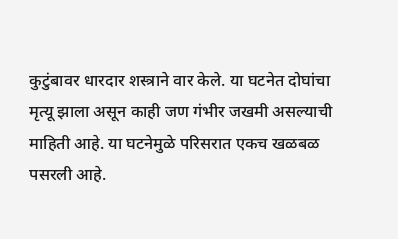कुटुंबावर धारदार शस्त्राने वार केले. या घटनेत दोघांचा मृत्यू झाला असून काही जण गंभीर जखमी असल्याची माहिती आहे. या घटनेमुळे परिसरात एकच खळबळ पसरली आहे.